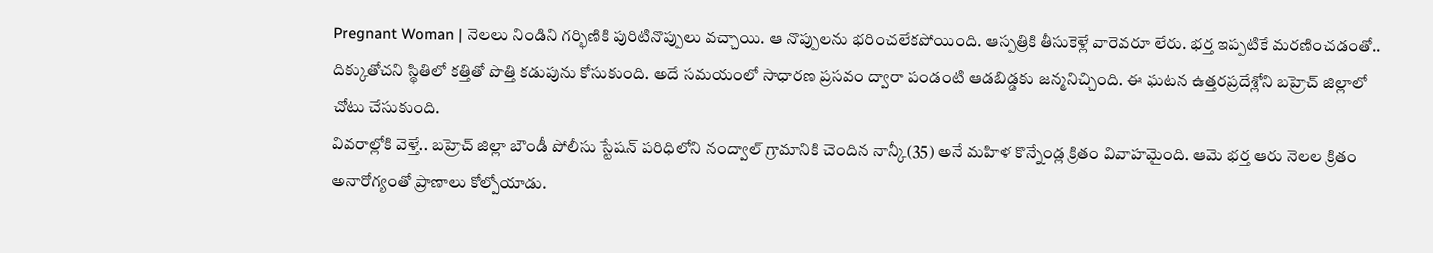Pregnant Woman | నెలలు నిండిని గర్భిణికి పురిటినొప్పులు వచ్చాయి. ఆ నొప్పులను భరించలేకపోయింది. ఆస్పత్రికి తీసుకెళ్లే వారెవరూ లేరు. భర్త ఇప్పటికే మరణించడంతో.. దిక్కుతోచని స్థితిలో కత్తితో పొత్తి కడుపును కోసుకుంది. అదే సమయంలో సాధారణ ప్రసవం ద్వారా పండంటి ఆడబిడ్డకు జన్మనిచ్చింది. ఈ ఘటన ఉత్తరప్రదేశ్లోని బహ్రెచ్ జిల్లాలో చోటు చేసుకుంది.
వివరాల్లోకి వెళ్తే.. బహ్రెచ్ జిల్లా బౌండీ పోలీసు స్టేషన్ పరిధిలోని నంద్వాల్ గ్రామానికి చెందిన నాన్కీ(35) అనే మహిళ కొన్నేండ్ల క్రితం వివాహమైంది. ఆమె భర్త ఆరు నెలల క్రితం అనారోగ్యంతో ప్రాణాలు కోల్పోయాడు.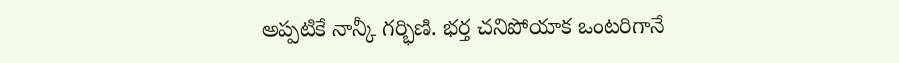అప్పటికే నాన్కీ గర్భిణి. భర్త చనిపోయాక ఒంటరిగానే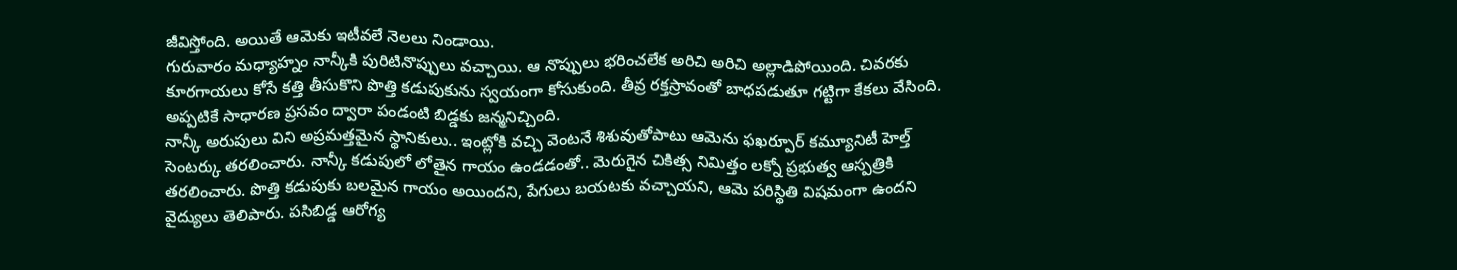జీవిస్తోంది. అయితే ఆమెకు ఇటీవలే నెలలు నిండాయి.
గురువారం మధ్యాహ్నం నాన్కీకి పురిటినొప్పులు వచ్చాయి. ఆ నొప్పులు భరించలేక అరిచి అరిచి అల్లాడిపోయింది. చివరకు కూరగాయలు కోసే కత్తి తీసుకొని పొత్తి కడుపుకును స్వయంగా కోసుకుంది. తీవ్ర రక్తస్రావంతో బాధపడుతూ గట్టిగా కేకలు వేసింది. అప్పటికే సాధారణ ప్రసవం ద్వారా పండంటి బిడ్డకు జన్మనిచ్చింది.
నాన్కీ అరుపులు విని అప్రమత్తమైన స్థానికులు.. ఇంట్లోకి వచ్చి వెంటనే శిశువుతోపాటు ఆమెను ఫఖర్పూర్ కమ్యూనిటీ హెల్త్ సెంటర్కు తరలించారు. నాన్కీ కడుపులో లోతైన గాయం ఉండడంతో.. మెరుగైన చికిత్స నిమిత్తం లక్నో ప్రభుత్వ ఆస్పత్రికి తరలించారు. పొత్తి కడుపుకు బలమైన గాయం అయిందని, పేగులు బయటకు వచ్చాయని, ఆమె పరిస్థితి విషమంగా ఉందని వైద్యులు తెలిపారు. పసిబిడ్డ ఆరోగ్య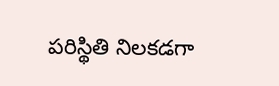పరిస్థితి నిలకడగా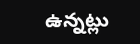ఉన్నట్లు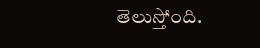తెలుస్తోంది.